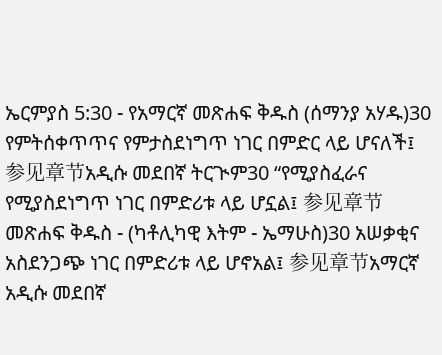ኤርምያስ 5:30 - የአማርኛ መጽሐፍ ቅዱስ (ሰማንያ አሃዱ)30 የምትሰቀጥጥና የምታስደነግጥ ነገር በምድር ላይ ሆናለች፤ 参见章节አዲሱ መደበኛ ትርጒም30 “የሚያስፈራና የሚያስደነግጥ ነገር በምድሪቱ ላይ ሆኗል፤ 参见章节መጽሐፍ ቅዱስ - (ካቶሊካዊ እትም - ኤማሁስ)30 አሠቃቂና አስደንጋጭ ነገር በምድሪቱ ላይ ሆኖአል፤ 参见章节አማርኛ አዲሱ መደበኛ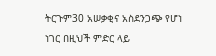ትርጉም30 አሠቃቂና አስደንጋጭ የሆነ ነገር በዚህች ምድር ላይ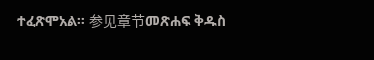ተፈጽሞአል። 参见章节መጽሐፍ ቅዱስ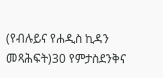(የብሉይና የሐዲስ ኪዳን መጻሕፍት)30 የምታስደንቅና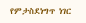የምታስደነግጥ ነገር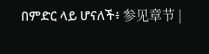በምድር ላይ ሆናለች፥ 参见章节 |